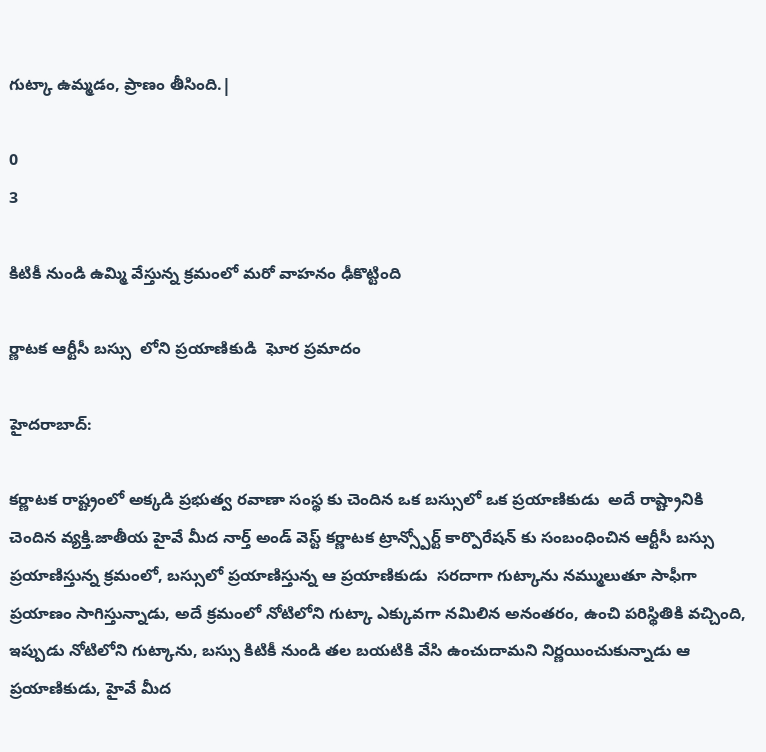గుట్కా ఉమ్మడం, ప్రాణం తీసింది.|

0
3

కిటికీ నుండి ఉమ్మి వేస్తున్న క్రమంలో మరో వాహనం ఢీకొట్టింది

ర్ణాటక ఆర్టీసీ బస్సు  లోని ప్రయాణికుడి  ఘోర ప్రమాదం

హైదరాబాద్:

కర్ణాటక రాష్ట్రంలో అక్కడి ప్రభుత్వ రవాణా సంస్థ కు చెందిన ఒక బస్సులో ఒక ప్రయాణికుడు  అదే రాష్ట్రానికి చెందిన వ్యక్తి.జాతీయ హైవే మీద నార్త్ అండ్ వెస్ట్ కర్ణాటక ట్రాన్స్పోర్ట్ కార్పొరేషన్ కు సంబంధించిన ఆర్టీసీ బస్సు ప్రయాణిస్తున్న క్రమంలో, బస్సులో ప్రయాణిస్తున్న ఆ ప్రయాణికుడు  సరదాగా గుట్కాను నమ్ములుతూ సాఫీగా ప్రయాణం సాగిస్తున్నాడు, అదే క్రమంలో నోటిలోని గుట్కా ఎక్కువగా నమిలిన అనంతరం, ఉంచి పరిస్థితికి వచ్చింది, ఇప్పుడు నోటిలోని గుట్కాను, బస్సు కిటికీ నుండి తల బయటికి వేసి ఉంచుదామని నిర్ణయించుకున్నాడు ఆ ప్రయాణికుడు, హైవే మీద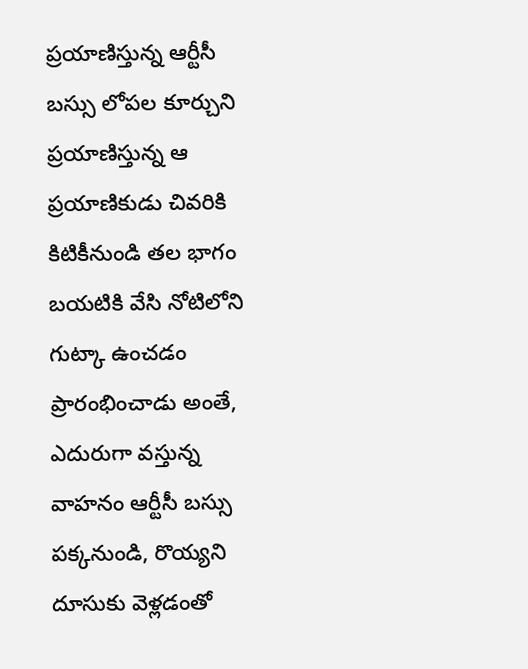ప్రయాణిస్తున్న ఆర్టీసీ బస్సు లోపల కూర్చుని ప్రయాణిస్తున్న ఆ ప్రయాణికుడు చివరికి కిటికీనుండి తల భాగం బయటికి వేసి నోటిలోని గుట్కా ఉంచడం ప్రారంభించాడు అంతే, ఎదురుగా వస్తున్న వాహనం ఆర్టీసీ బస్సు పక్కనుండి, రొయ్యని దూసుకు వెళ్లడంతో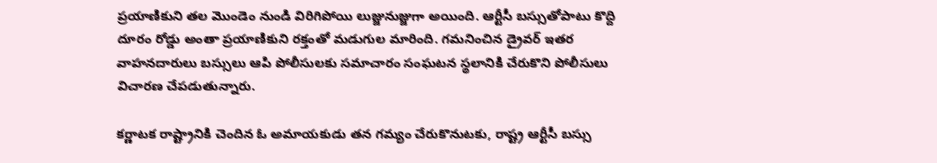ప్రయాణికుని తల మొండెం నుండి విరిగిపోయి లుజ్జునుజ్జుగా అయింది. ఆర్టీసీ బస్సుతోపాటు కొద్ది దూరం రోడ్డు అంతా ప్రయాణికుని రక్తంతో మడుగుల మారింది. గమనించిన డ్రైవర్ ఇతర వాహనదారులు బస్సులు ఆపి పోలీసులకు సమాచారం సంఘటన స్థలానికి చేరుకొని పోలీసులు విచారణ చేపడుతున్నారు.

కర్ణాటక రాష్ట్రానికి చెందిన ఓ అమాయకుడు తన గమ్యం చేరుకొనుటకు, రాష్ట్ర ఆర్టీసీ బస్సు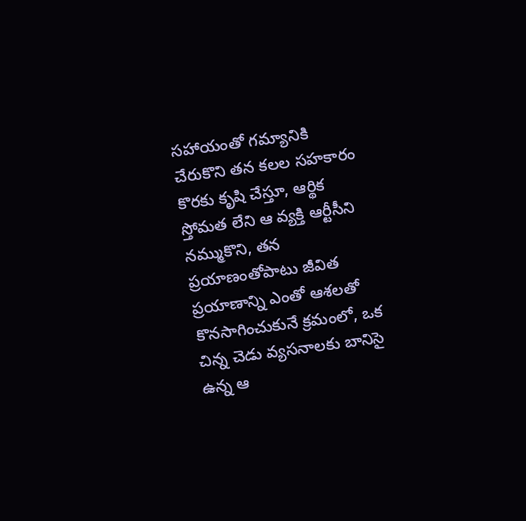సహాయంతో గమ్యానికి చేరుకొని తన కలల సహకారం కొరకు కృషి చేస్తూ, ఆర్థిక స్తోమత లేని ఆ వ్యక్తి ఆర్టీసీని నమ్ముకొని, తన ప్రయాణంతోపాటు జీవిత ప్రయాణాన్ని ఎంతో ఆశలతో కొనసాగించుకునే క్రమంలో, ఒక చిన్న చెడు వ్యసనాలకు బానిసై ఉన్న ఆ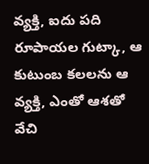వ్యక్తి, ఐదు పది రూపాయల గుట్కా, ఆ కుటుంబ కలలను ఆ వ్యక్తి, ఎంతో ఆశతో వేచి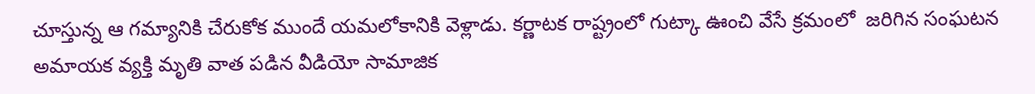చూస్తున్న ఆ గమ్యానికి చేరుకోక ముందే యమలోకానికి వెళ్లాడు. కర్ణాటక రాష్ట్రంలో గుట్కా ఊంచి వేసే క్రమంలో  జరిగిన సంఘటన అమాయక వ్యక్తి మృతి వాత పడిన వీడియో సామాజిక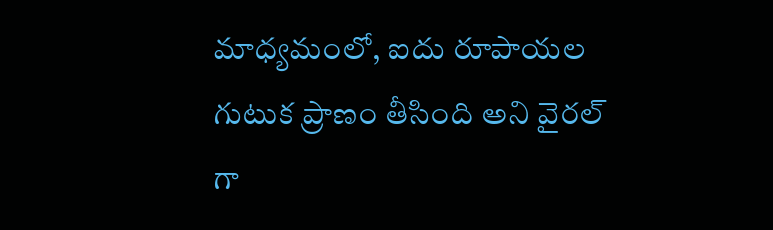మాధ్యమంలో, ఐదు రూపాయల గుటుక ప్రాణం తీసింది అని వైరల్ గా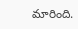మారింది.